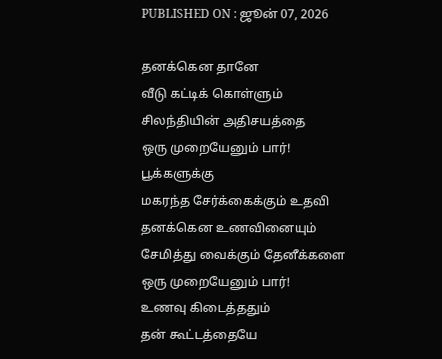PUBLISHED ON : ஜூன் 07, 2026

தனக்கென தானே
வீடு கட்டிக் கொள்ளும்
சிலந்தியின் அதிசயத்தை
ஒரு முறையேனும் பார்!
பூக்களுக்கு
மகரந்த சேர்க்கைக்கும் உதவி
தனக்கென உணவினையும்
சேமித்து வைக்கும் தேனீக்களை
ஒரு முறையேனும் பார்!
உணவு கிடைத்ததும்
தன் கூட்டத்தையே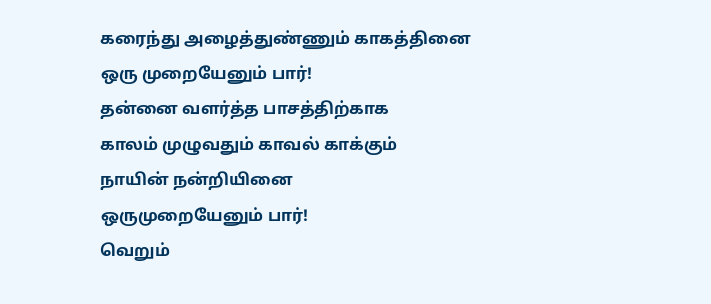கரைந்து அழைத்துண்ணும் காகத்தினை
ஒரு முறையேனும் பார்!
தன்னை வளர்த்த பாசத்திற்காக
காலம் முழுவதும் காவல் காக்கும்
நாயின் நன்றியினை
ஒருமுறையேனும் பார்!
வெறும்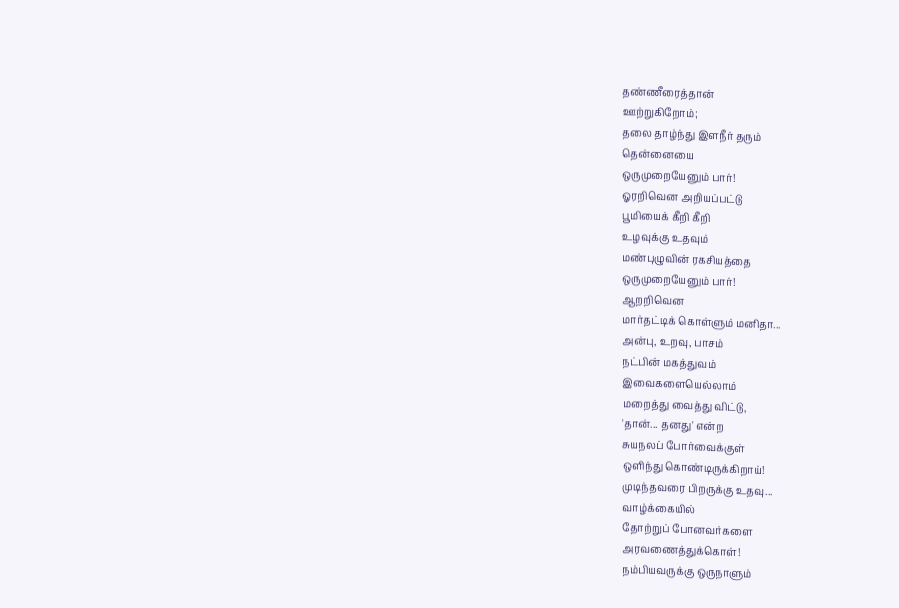தண்ணீரைத்தான்
ஊற்றுகிறோம்;
தலை தாழ்ந்து இளநீர் தரும்
தென்னையை
ஒருமுறையேனும் பார்!
ஓரறிவென அறியப்பட்டு
பூமியைக் கீறி கீறி
உழவுக்கு உதவும்
மண்புழுவின் ரகசியத்தை
ஒருமுறையேனும் பார்!
ஆறறிவென
மார்தட்டிக் கொள்ளும் மனிதா...
அன்பு, உறவு, பாசம்
நட்பின் மகத்துவம்
இவைகளையெல்லாம்
மறைத்து வைத்து விட்டு,
'தான்... தனது' என்ற
சுயநலப் போர்வைக்குள்
ஒளிந்து கொண்டிருக்கிறாய்!
முடிந்தவரை பிறருக்கு உதவு...
வாழ்க்கையில்
தோற்றுப் போனவர்களை
அரவணைத்துக்கொள்!
நம்பியவருக்கு ஒருநாளும்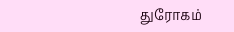துரோகம்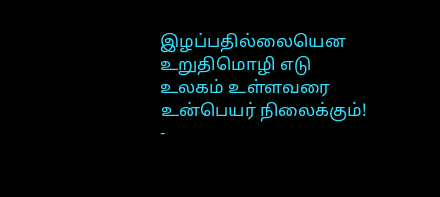இழப்பதில்லையென
உறுதிமொழி எடு
உலகம் உள்ளவரை
உன்பெயர் நிலைக்கும்!
-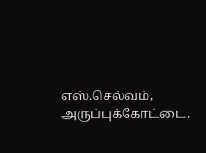எஸ்.செல்வம், அருப்புக்கோட்டை.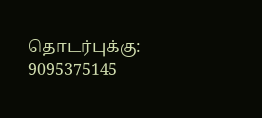தொடர்புக்கு: 9095375145